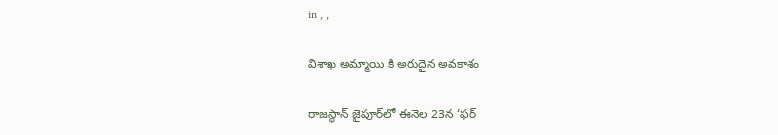in , ,

విశాఖ అమ్మాయి కి అరుదైన అవకాశం

రాజస్థాన్‌ జైపూర్‌లో ఈనెల 23న ‘ఫర్‌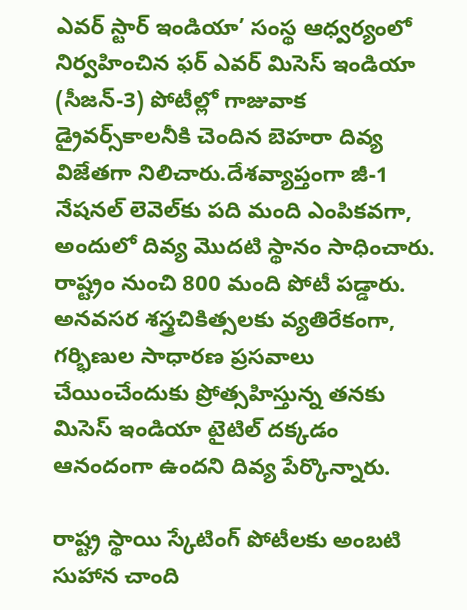ఎవర్‌ స్టార్‌ ఇండియా’ సంస్థ ఆధ్వర్యంలో నిర్వహించిన ఫర్‌ ఎవర్‌ మిసెస్‌ ఇండియా (సీజన్‌-3) పోటీల్లో గాజువాక డ్రైవర్స్‌కాలనీకి చెందిన బెహరా దివ్య విజేతగా నిలిచారు.దేశవ్యాప్తంగా జీ-1 నేషనల్‌ లెవెల్‌కు పది మంది ఎంపికవగా, అందులో దివ్య మొదటి స్థానం సాధించారు. రాష్ట్రం నుంచి 800 మంది పోటీ పడ్డారు. అనవసర శస్త్రచికిత్సలకు వ్యతిరేకంగా, గర్భిణుల సాధారణ ప్రసవాలు చేయించేందుకు ప్రోత్సహిస్తున్న తనకు మిసెస్‌ ఇండియా టైటిల్‌ దక్కడం ఆనందంగా ఉందని దివ్య పేర్కొన్నారు.

రాష్ట్ర స్థాయి స్కేటింగ్ పోటీలకు అంబటి సుహాన చాంది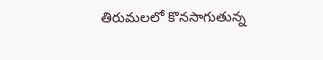తిరుమలలో కొనసాగుతున్న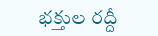భక్తుల రద్దీ